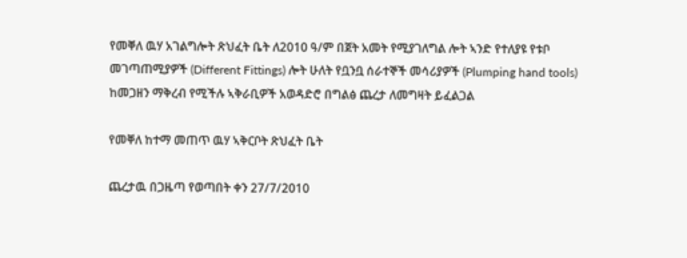የመቐለ ዉሃ አገልግሎት ጽህፈት ቤት ለ2010 ዓ/ም በጀት አመት የሚያገለግል ሎት ኣንድ የተለያዩ የቱቦ መገጣጠሚያዎች (Different Fittings) ሎት ሁለት የቧንቧ ሰራተኞች መሳሪያዎች (Plumping hand tools) ከመጋዘን ማቅረብ የሚችሉ ኣቅራቢዎች አወዳድሮ በግልፅ ጨረታ ለመግዛት ይፈልጋል

የመቐለ ከተማ መጠጥ ዉሃ ኣቅርቦት ጽህፈት ቤት

ጨረታዉ በጋዜጣ የወጣበት ቀን 27/7/2010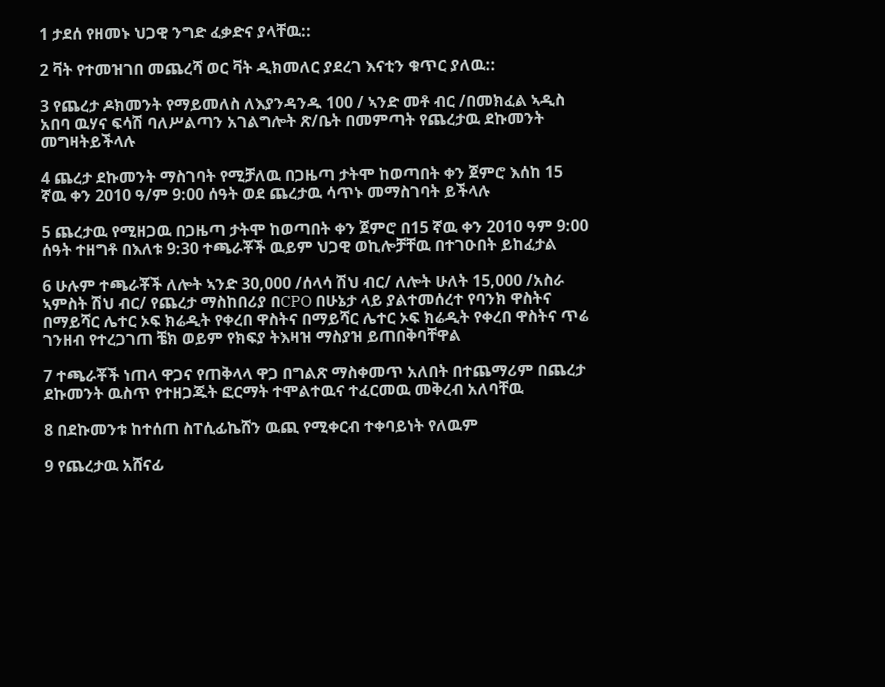1 ታደሰ የዘመኑ ህጋዊ ንግድ ፈቃድና ያላቸዉ::

2 ቫት የተመዝገበ መጨረሻ ወር ቫት ዲክመለር ያደረገ እናቲን ቁጥር ያለዉ::

3 የጨረታ ዶክመንት የማይመለስ ለእያንዳንዱ 100 / ኣንድ መቶ ብር /በመክፈል ኣዲስ አበባ ዉሃና ፍሳሽ ባለሥልጣን አገልግሎት ጽ/ቤት በመምጣት የጨረታዉ ደኩመንት መግዛትይችላሉ

4 ጨረታ ደኩመንት ማስገባት የሚቻለዉ በጋዜጣ ታትሞ ከወጣበት ቀን ጀምሮ እሰከ 15 ኛዉ ቀን 2010 ዓ/ም 9:00 ሰዓት ወደ ጨረታዉ ሳጥኑ መማስገባት ይችላሉ

5 ጨረታዉ የሚዘጋዉ በጋዜጣ ታትሞ ከወጣበት ቀን ጀምሮ በ15 ኛዉ ቀን 2010 ዓም 9:00 ሰዓት ተዘግቶ በእለቱ 9:30 ተጫራቾች ዉይም ህጋዊ ወኪሎቻቸዉ በተገዑበት ይከፈታል

6 ሁሉም ተጫራቾች ለሎት ኣንድ 30,000 /ሰላሳ ሽህ ብር/ ለሎት ሁለት 15,000 /አስራ ኣምስት ሽህ ብር/ የጨረታ ማስከበሪያ በCPO በሁኔታ ላይ ያልተመሰረተ የባንክ ዋስትና በማይሻር ሌተር ኦፍ ክሬዲት የቀረበ ዋስትና በማይሻር ሌተር ኦፍ ክሬዲት የቀረበ ዋስትና ጥሬ ገንዘብ የተረጋገጠ ቼክ ወይም የክፍያ ትእዛዝ ማስያዝ ይጠበቅባቸዋል

7 ተጫራቾች ነጠላ ዋጋና የጠቅላላ ዋጋ በግልጽ ማስቀመጥ አለበት በተጨማሪም በጨረታ ደኩመንት ዉስጥ የተዘጋጁት ፎርማት ተሞልተዉና ተፈርመዉ መቅረብ አለባቸዉ

8 በደኩመንቱ ከተሰጠ ስፐሲፊኬሸን ዉጪ የሚቀርብ ተቀባይነት የለዉም

9 የጨረታዉ አሸናፊ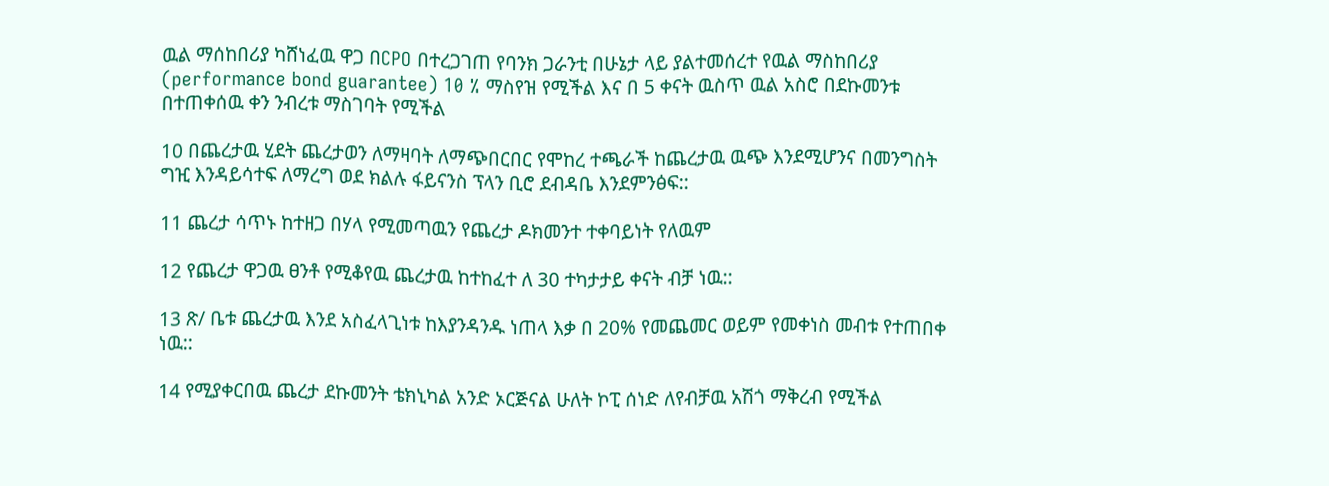ዉል ማሰከበሪያ ካሸነፈዉ ዋጋ በCPO በተረጋገጠ የባንክ ጋራንቲ በሁኔታ ላይ ያልተመሰረተ የዉል ማስከበሪያ (performance bond guarantee) 10 % ማስየዝ የሚችል እና በ 5 ቀናት ዉስጥ ዉል አስሮ በደኩመንቱ በተጠቀሰዉ ቀን ንብረቱ ማስገባት የሚችል

10 በጨረታዉ ሂደት ጨረታወን ለማዛባት ለማጭበርበር የሞከረ ተጫራች ከጨረታዉ ዉጭ እንደሚሆንና በመንግስት ግዢ እንዳይሳተፍ ለማረግ ወደ ክልሉ ፋይናንስ ፕላን ቢሮ ደብዳቤ እንደምንፅፍ::

11 ጨረታ ሳጥኑ ከተዘጋ በሃላ የሚመጣዉን የጨረታ ዶክመንተ ተቀባይነት የለዉም

12 የጨረታ ዋጋዉ ፀንቶ የሚቆየዉ ጨረታዉ ከተከፈተ ለ 30 ተካታታይ ቀናት ብቻ ነዉ::

13 ጽ/ ቤቱ ጨረታዉ እንደ አስፈላጊነቱ ከእያንዳንዱ ነጠላ እቃ በ 20% የመጨመር ወይም የመቀነስ መብቱ የተጠበቀ ነዉ::

14 የሚያቀርበዉ ጨረታ ደኩመንት ቴክኒካል አንድ ኦርጅናል ሁለት ኮፒ ሰነድ ለየብቻዉ አሽጎ ማቅረብ የሚችል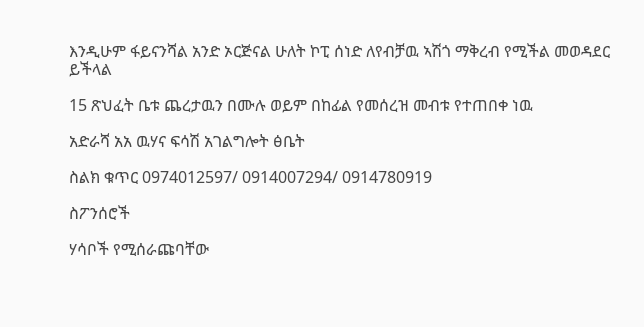እንዲሁም ፋይናንሻል አንድ ኦርጅናል ሁለት ኮፒ ሰነድ ለየብቻዉ ኣሽጎ ማቅረብ የሚችል መወዳደር ይችላል

15 ጽህፈት ቤቱ ጨረታዉን በሙሉ ወይም በከፊል የመሰረዝ መብቱ የተጠበቀ ነዉ

አድራሻ አአ ዉሃና ፍሳሽ አገልግሎት ፅቤት

ስልክ ቁጥር 0974012597/ 0914007294/ 0914780919

ስፖንሰሮች

ሃሳቦች የሚሰራጩባቸው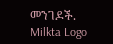መንገዶች.
Milkta Logo